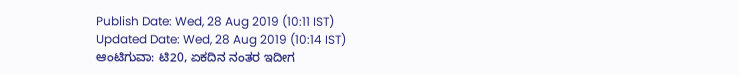Publish Date: Wed, 28 Aug 2019 (10:11 IST)
Updated Date: Wed, 28 Aug 2019 (10:14 IST)
ಆಂಟಿಗುವಾ: ಟಿ20, ಏಕದಿನ ನಂತರ ಇದೀಗ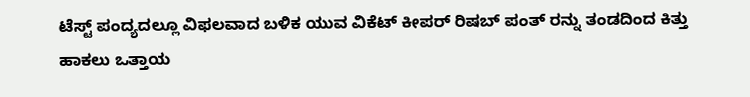ಟೆಸ್ಟ್ ಪಂದ್ಯದಲ್ಲೂ ವಿಫಲವಾದ ಬಳಿಕ ಯುವ ವಿಕೆಟ್ ಕೀಪರ್ ರಿಷಬ್ ಪಂತ್ ರನ್ನು ತಂಡದಿಂದ ಕಿತ್ತು ಹಾಕಲು ಒತ್ತಾಯ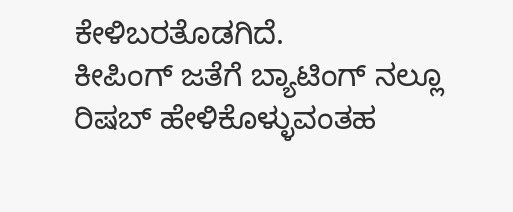ಕೇಳಿಬರತೊಡಗಿದೆ.
ಕೀಪಿಂಗ್ ಜತೆಗೆ ಬ್ಯಾಟಿಂಗ್ ನಲ್ಲೂ ರಿಷಬ್ ಹೇಳಿಕೊಳ್ಳುವಂತಹ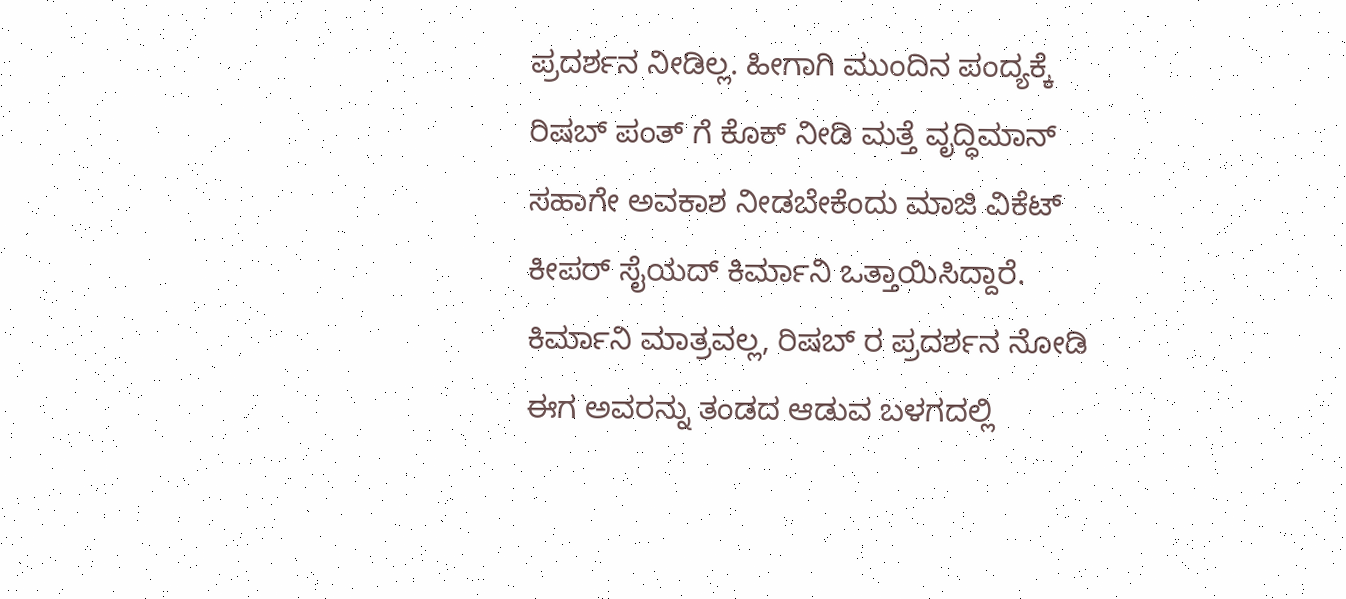ಪ್ರದರ್ಶನ ನೀಡಿಲ್ಲ. ಹೀಗಾಗಿ ಮುಂದಿನ ಪಂದ್ಯಕ್ಕೆ ರಿಷಬ್ ಪಂತ್ ಗೆ ಕೊಕ್ ನೀಡಿ ಮತ್ತೆ ವೃದ್ಧಿಮಾನ್ ಸಹಾಗೇ ಅವಕಾಶ ನೀಡಬೇಕೆಂದು ಮಾಜಿ ವಿಕೆಟ್ ಕೀಪರ್ ಸೈಯದ್ ಕಿರ್ಮಾನಿ ಒತ್ತಾಯಿಸಿದ್ದಾರೆ.
ಕಿರ್ಮಾನಿ ಮಾತ್ರವಲ್ಲ, ರಿಷಬ್ ರ ಪ್ರದರ್ಶನ ನೋಡಿ ಈಗ ಅವರನ್ನು ತಂಡದ ಆಡುವ ಬಳಗದಲ್ಲಿ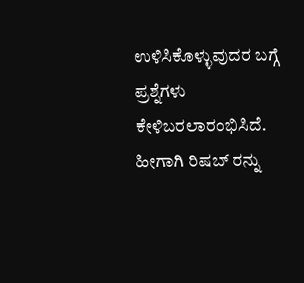ಉಳಿಸಿಕೊಳ್ಳುವುದರ ಬಗ್ಗೆ ಪ್ರಶ್ನೆಗಳು ಕೇಳಿಬರಲಾರಂಭಿಸಿದೆ. ಹೀಗಾಗಿ ರಿಷಬ್ ರನ್ನು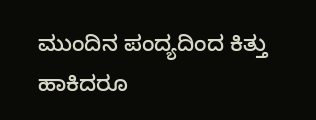ಮುಂದಿನ ಪಂದ್ಯದಿಂದ ಕಿತ್ತು ಹಾಕಿದರೂ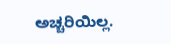ಅಚ್ಚರಿಯಿಲ್ಲ.